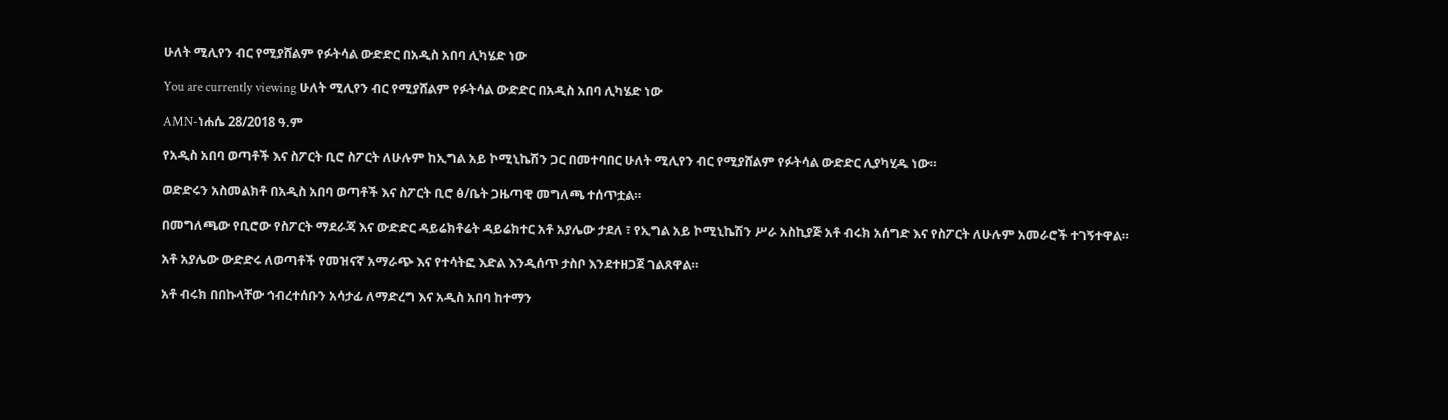ሁለት ሚሊየን ብር የሚያሸልም የፉትሳል ውድድር በአዲስ አበባ ሊካሄድ ነው

You are currently viewing ሁለት ሚሊየን ብር የሚያሸልም የፉትሳል ውድድር በአዲስ አበባ ሊካሄድ ነው

AMN-ነሐሴ 28/2018 ዓ.ም

የአዲስ አበባ ወጣቶች እና ስፖርት ቢሮ ስፖርት ለሁሉም ከኢግል አይ ኮሚኒኬሽን ጋር በመተባበር ሁለት ሚሊየን ብር የሚያሸልም የፉትሳል ውድድር ሊያካሂዱ ነው።

ወድድሩን አስመልክቶ በአዲስ አበባ ወጣቶች እና ስፖርት ቢሮ ፅ/ቤት ጋዜጣዊ መግለጫ ተሰጥቷል።

በመግለጫው የቢሮው የስፖርት ማደራጃ እና ውድድር ዳይሬክቶሬት ዳይሬክተር አቶ አያሌው ታደለ ፣ የኢግል አይ ኮሚኒኬሽን ሥራ አስኪያጅ አቶ ብሩክ አሰግድ እና የስፖርት ለሁሉም አመራሮች ተገኝተዋል።

አቶ አያሌው ውድድሩ ለወጣቶች የመዝናኛ አማራጭ እና የተሳትፎ እድል እንዲሰጥ ታስቦ እንደተዘጋጀ ገልጸዋል።

አቶ ብሩክ በበኩላቸው ኅብረተሰቡን አሳታፊ ለማድረግ እና አዲስ አበባ ከተማን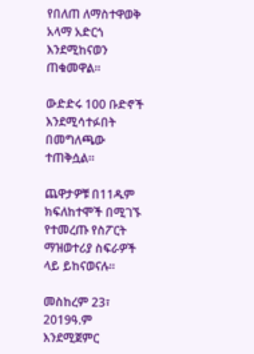የበለጠ ለማስተዋወቅ አላማ አድርጎ እንደሚከናወን ጠቁመዋል።

ውድድሩ 100 ቡድኖች እንደሚሳተፉበት በመግለጫው ተጠቅሷል።

ጨዋታዎቹ በ11ዱም ክፍለከተሞች በሚገኙ የተመረጡ የስፖርት ማዝወተሪያ ስፍራዎች ላይ ይከናወናሉ።

መስከረም 23፣ 2019ዓ.ም እንደሚጀምር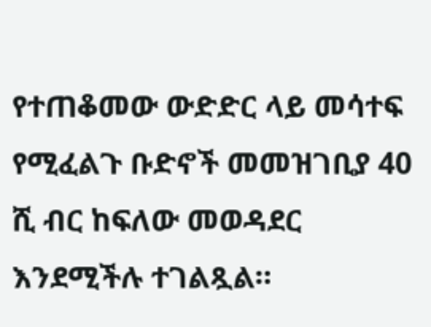የተጠቆመው ውድድር ላይ መሳተፍ የሚፈልጉ ቡድኖች መመዝገቢያ 40 ሺ ብር ከፍለው መወዳደር እንደሚችሉ ተገልጿል።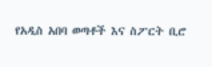የአዲስ አበባ ወጣቶች እና ስፖርት ቢሮ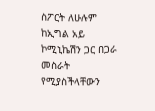ስፖርት ለሁሉም ከኢግል አይ ኮሚኒኬሽን ጋር በጋራ መስራት የሚያስችላቸውን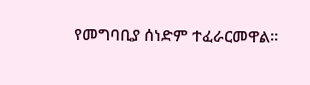የመግባቢያ ሰነድም ተፈራርመዋል።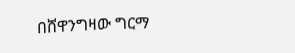በሸዋንግዛው ግርማ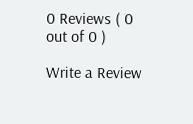0 Reviews ( 0 out of 0 )

Write a Review